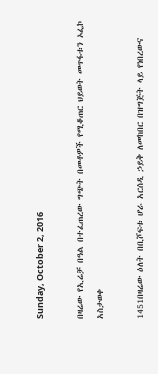Sunday, October 2, 2016

በዛሬው የኢሬቻ በዓል በተፈጠረው ግጭት በመቶዎች የሚቆጠር ህይወት መጥፋቱን ኦፌኮ አስታወቀ

1451በዛሬው ዕለት በቢሾፍቱ ሆራ አርሰዲ ኃይቅ ለመከበር በዝግጅት ላይ የነበረውና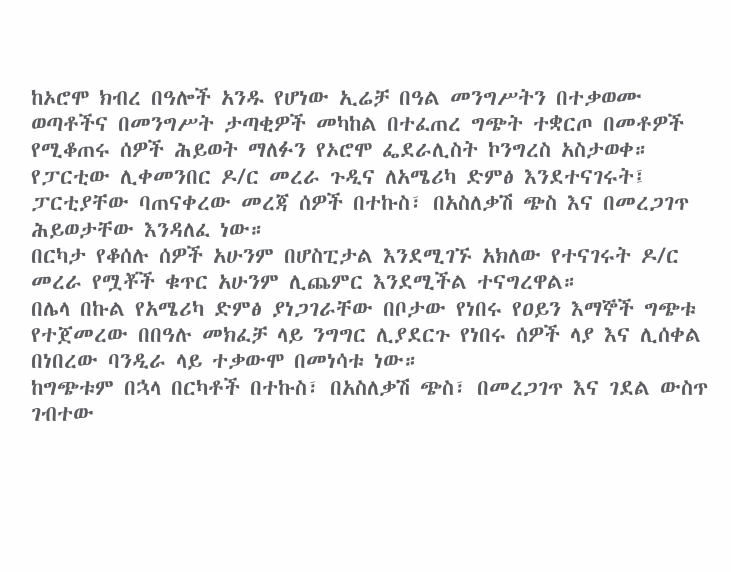ከኦሮሞ ክብረ በዓሎች አንዱ የሆነው ኢሬቻ በዓል መንግሥትን በተቃወሙ ወጣቶችና በመንግሥት ታጣቂዎች መካከል በተፈጠረ ግጭት ተቋርጦ በመቶዎች የሚቆጠሩ ሰዎች ሕይወት ማለፉን የኦሮሞ ፌደራሊስት ኮንግረስ አስታወቀ። የፓርቲው ሊቀመንበር ዶ/ር መረራ ጉዲና ለአሜሪካ ድምፅ እንደተናገሩት፤ ፓርቲያቸው ባጠናቀረው መረጃ ሰዎች በተኩስ፣ በአስለቃሽ ጭስ እና በመረጋገጥ ሕይወታቸው እንዳለፈ ነው።
በርካታ የቆሰሉ ሰዎች አሁንም በሆስፒታል እንደሚገኙ አክለው የተናገሩት ዶ/ር መረራ የሟቾች ቁጥር አሁንም ሊጨምር እንደሚችል ተናግረዋል።
በሌላ በኩል የአሜሪካ ድምፅ ያነጋገራቸው በቦታው የነበሩ የዐይን እማኞች ግጭቱ የተጀመረው በበዓሉ መክፈቻ ላይ ንግግር ሊያደርጉ የነበሩ ሰዎች ላያ እና ሊሰቀል በነበረው ባንዲራ ላይ ተቃውሞ በመነሳቱ ነው።
ከግጭቱም በኋላ በርካቶች በተኩስ፣ በአስለቃሽ ጭስ፣ በመረጋገጥ እና ገደል ውስጥ ገብተው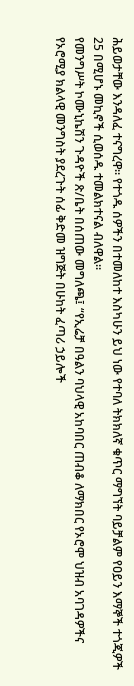ሕይወታቸው እንዳለፈ ተናግረዋ። የተጎዱ ሰዎችን በተመለከተ እስካሁን ይህ ነው የተባለ ትክክለኛ ቁጥር ማግኘት ባይቻልም የዐይን እማኞች ተጎጂዎች 25 በሚሆኑ መኪኖች ሲወሰዱ ተመልክተናል ብለዋል።
የመንግሥት ኮሙኒኬሽን ጉዳዮች ጽ/ቤት በሰጠው መግለጫ፤ “የኢሬቻ በዓልን ባህላዊ አከባበር ጠብቆ ለማክበር የኦሮሞ ህዝብ አባገዳዎችና የኦሮሚያ ክልላዊ መንግስት ያደረጉት ሰፊ ቅድመ ዝግጅት በሁከት ፈጣሪ ኃይሎች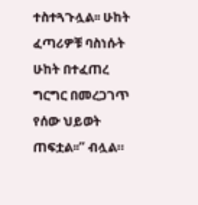ተስተጓጉሏል፡፡ ሁከት ፈጣሪዎቹ ባስነሱት ሁከት በተፈጠረ ግርግር በመረጋገጥ የሰው ህይወት ጠፍቷል፡፡” ብሏል።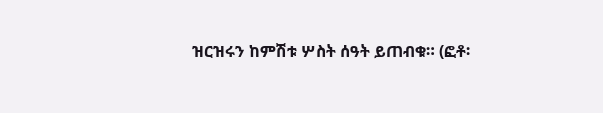ዝርዝሩን ከምሽቱ ሦስት ሰዓት ይጠብቁ። (ፎቶ፡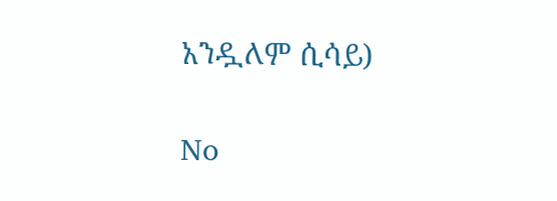አንዷለም ሲሳይ)

No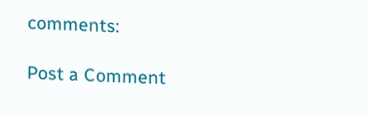comments:

Post a Comment